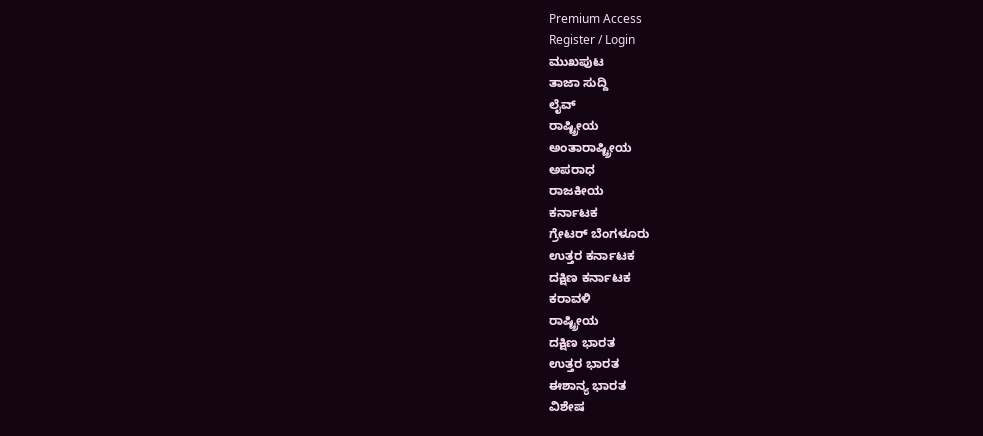Premium Access
Register / Login
ಮುಖಪುಟ
ತಾಜಾ ಸುದ್ದಿ
ಲೈವ್
ರಾಷ್ಟ್ರೀಯ
ಅಂತಾರಾಷ್ಟ್ರೀಯ
ಅಪರಾಧ
ರಾಜಕೀಯ
ಕರ್ನಾಟಕ
ಗ್ರೇಟರ್ ಬೆಂಗಳೂರು
ಉತ್ತರ ಕರ್ನಾಟಕ
ದಕ್ಷಿಣ ಕರ್ನಾಟಕ
ಕರಾವಳಿ
ರಾಷ್ಟ್ರೀಯ
ದಕ್ಷಿಣ ಭಾರತ
ಉತ್ತರ ಭಾರತ
ಈಶಾನ್ಯ ಭಾರತ
ವಿಶೇಷ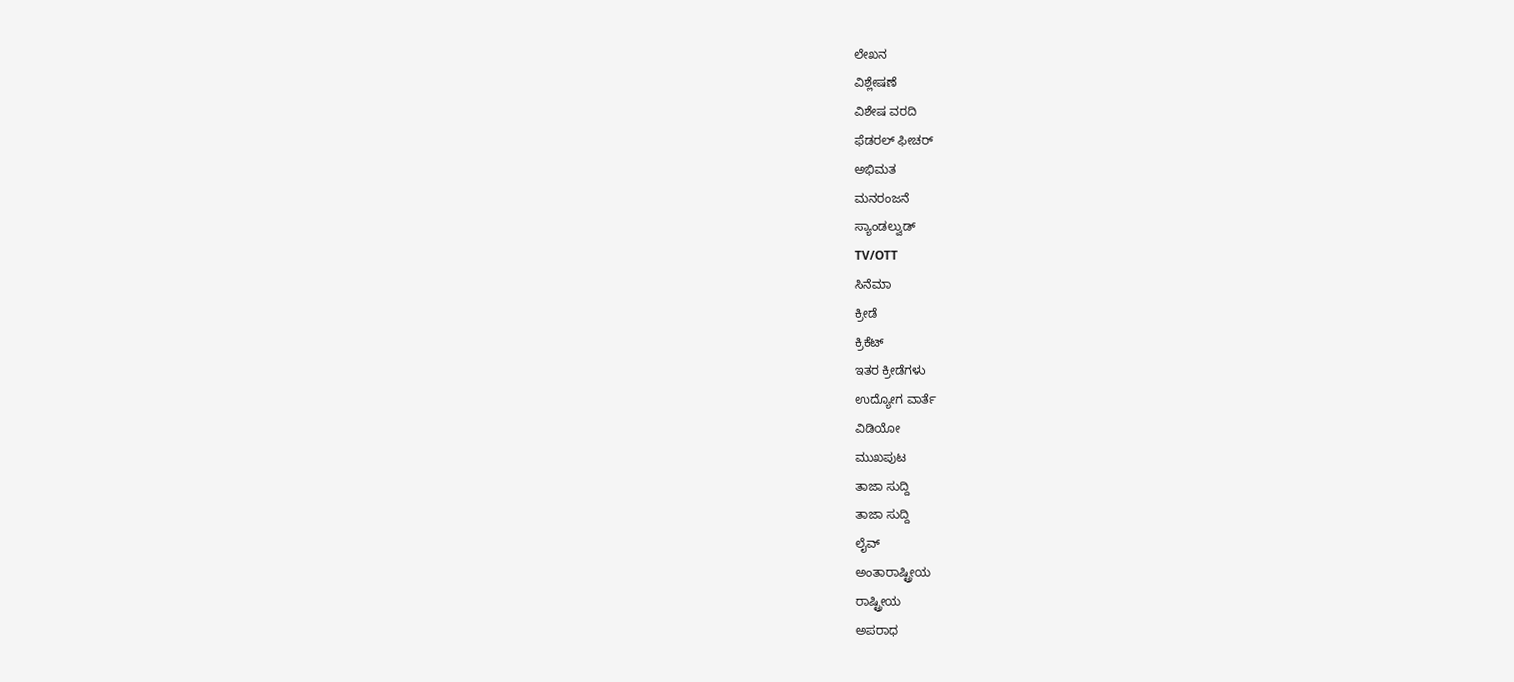ಲೇಖನ
ವಿಶ್ಲೇಷಣೆ
ವಿಶೇಷ ವರದಿ
ಫೆಡರಲ್ ಫೀಚರ್
ಅಭಿಮತ
ಮನರಂಜನೆ
ಸ್ಯಾಂಡಲ್ವುಡ್
TV/OTT
ಸಿನೆಮಾ
ಕ್ರೀಡೆ
ಕ್ರಿಕೆಟ್
ಇತರ ಕ್ರೀಡೆಗಳು
ಉದ್ಯೋಗ ವಾರ್ತೆ
ವಿಡಿಯೋ
ಮುಖಪುಟ
ತಾಜಾ ಸುದ್ದಿ
ತಾಜಾ ಸುದ್ದಿ
ಲೈವ್
ಅಂತಾರಾಷ್ಟ್ರೀಯ
ರಾಷ್ಟ್ರೀಯ
ಅಪರಾಧ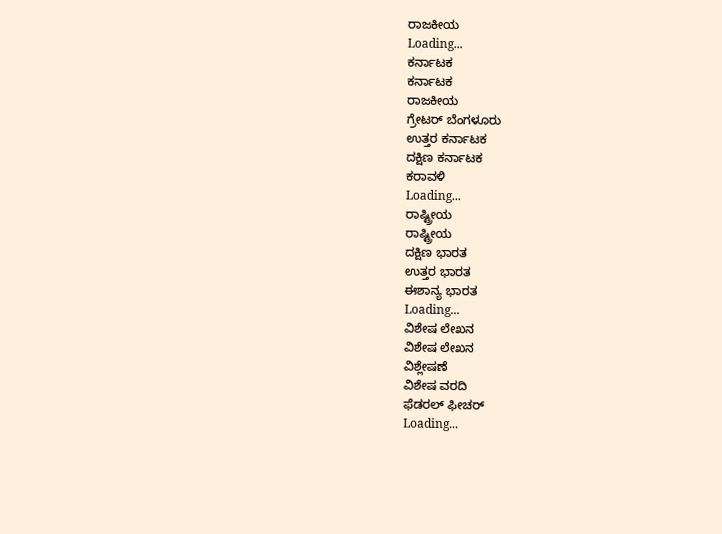ರಾಜಕೀಯ
Loading...
ಕರ್ನಾಟಕ
ಕರ್ನಾಟಕ
ರಾಜಕೀಯ
ಗ್ರೇಟರ್ ಬೆಂಗಳೂರು
ಉತ್ತರ ಕರ್ನಾಟಕ
ದಕ್ಷಿಣ ಕರ್ನಾಟಕ
ಕರಾವಳಿ
Loading...
ರಾಷ್ಟ್ರೀಯ
ರಾಷ್ಟ್ರೀಯ
ದಕ್ಷಿಣ ಭಾರತ
ಉತ್ತರ ಭಾರತ
ಈಶಾನ್ಯ ಭಾರತ
Loading...
ವಿಶೇಷ ಲೇಖನ
ವಿಶೇಷ ಲೇಖನ
ವಿಶ್ಲೇಷಣೆ
ವಿಶೇಷ ವರದಿ
ಫೆಡರಲ್ ಫೀಚರ್
Loading...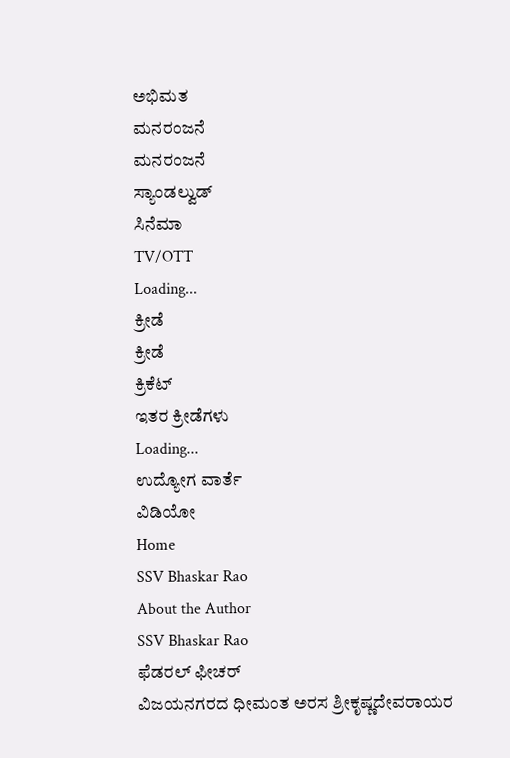ಅಭಿಮತ
ಮನರಂಜನೆ
ಮನರಂಜನೆ
ಸ್ಯಾಂಡಲ್ವುಡ್
ಸಿನೆಮಾ
TV/OTT
Loading...
ಕ್ರೀಡೆ
ಕ್ರೀಡೆ
ಕ್ರಿಕೆಟ್
ಇತರ ಕ್ರೀಡೆಗಳು
Loading...
ಉದ್ಯೋಗ ವಾರ್ತೆ
ವಿಡಿಯೋ
Home
SSV Bhaskar Rao
About the Author
SSV Bhaskar Rao
ಫೆಡರಲ್ ಫೀಚರ್
ವಿಜಯನಗರದ ಧೀಮಂತ ಅರಸ ಶ್ರೀಕೃಷ್ಣದೇವರಾಯರ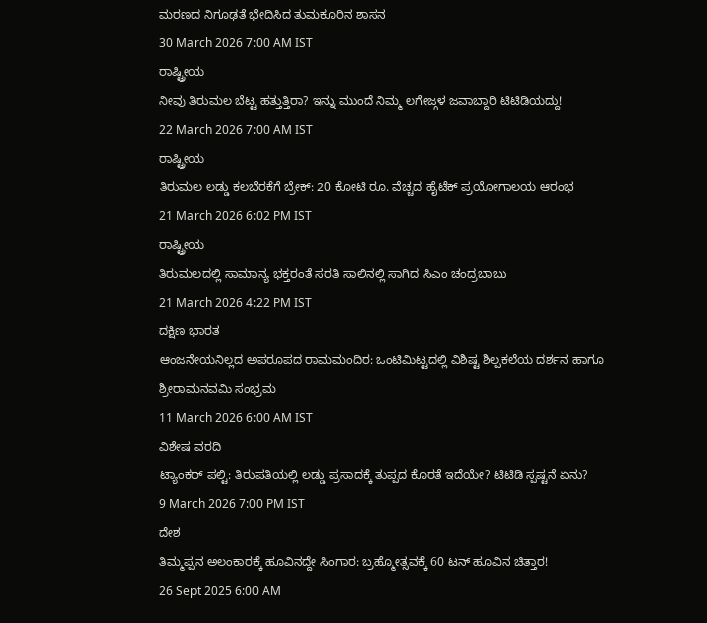ಮರಣದ ನಿಗೂಢತೆ ಭೇದಿಸಿದ ತುಮಕೂರಿನ ಶಾಸನ
30 March 2026 7:00 AM IST
ರಾಷ್ಟ್ರೀಯ
ನೀವು ತಿರುಮಲ ಬೆಟ್ಟ ಹತ್ತುತ್ತಿರಾ? ಇನ್ನು ಮುಂದೆ ನಿಮ್ಮ ಲಗೇಜ್ಗಳ ಜವಾಬ್ದಾರಿ ಟಿಟಿಡಿಯದ್ದು!
22 March 2026 7:00 AM IST
ರಾಷ್ಟ್ರೀಯ
ತಿರುಮಲ ಲಡ್ಡು ಕಲಬೆರಕೆಗೆ ಬ್ರೇಕ್: 20 ಕೋಟಿ ರೂ. ವೆಚ್ಚದ ಹೈಟೆಕ್ ಪ್ರಯೋಗಾಲಯ ಆರಂಭ
21 March 2026 6:02 PM IST
ರಾಷ್ಟ್ರೀಯ
ತಿರುಮಲದಲ್ಲಿ ಸಾಮಾನ್ಯ ಭಕ್ತರಂತೆ ಸರತಿ ಸಾಲಿನಲ್ಲಿ ಸಾಗಿದ ಸಿಎಂ ಚಂದ್ರಬಾಬು
21 March 2026 4:22 PM IST
ದಕ್ಷಿಣ ಭಾರತ
ಆಂಜನೇಯನಿಲ್ಲದ ಅಪರೂಪದ ರಾಮಮಂದಿರ: ಒಂಟಿಮಿಟ್ಟದಲ್ಲಿ ವಿಶಿಷ್ಟ ಶಿಲ್ಪಕಲೆಯ ದರ್ಶನ ಹಾಗೂ ಶ್ರೀರಾಮನವಮಿ ಸಂಭ್ರಮ
11 March 2026 6:00 AM IST
ವಿಶೇಷ ವರದಿ
ಟ್ಯಾಂಕರ್ ಪಲ್ಟಿ: ತಿರುಪತಿಯಲ್ಲಿ ಲಡ್ಡು ಪ್ರಸಾದಕ್ಕೆ ತುಪ್ಪದ ಕೊರತೆ ಇದೆಯೇ? ಟಿಟಿಡಿ ಸ್ಪಷ್ಟನೆ ಏನು?
9 March 2026 7:00 PM IST
ದೇಶ
ತಿಮ್ಮಪ್ಪನ ಅಲಂಕಾರಕ್ಕೆ ಹೂವಿನದ್ದೇ ಸಿಂಗಾರ: ಬ್ರಹ್ಮೋತ್ಸವಕ್ಕೆ 60 ಟನ್ ಹೂವಿನ ಚಿತ್ತಾರ!
26 Sept 2025 6:00 AM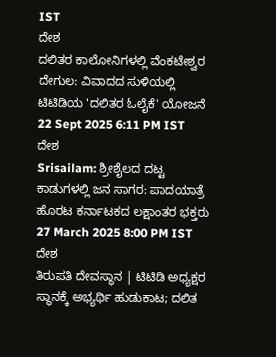IST
ದೇಶ
ದಲಿತರ ಕಾಲೋನಿಗಳಲ್ಲಿ ವೆಂಕಟೇಶ್ವರ ದೇಗುಲ: ವಿವಾದದ ಸುಳಿಯಲ್ಲಿ ಟಿಟಿಡಿಯ 'ದಲಿತರ ಓಲೈಕೆ' ಯೋಜನೆ
22 Sept 2025 6:11 PM IST
ದೇಶ
Srisailam: ಶ್ರೀಶೈಲದ ದಟ್ಟ ಕಾಡುಗಳಲ್ಲಿ ಜನ ಸಾಗರ: ಪಾದಯಾತ್ರೆ ಹೊರಟ ಕರ್ನಾಟಕದ ಲಕ್ಷಾಂತರ ಭಕ್ತರು
27 March 2025 8:00 PM IST
ದೇಶ
ತಿರುಪತಿ ದೇವಸ್ಥಾನ | ಟಿಟಿಡಿ ಅಧ್ಯಕ್ಷರ ಸ್ಥಾನಕ್ಕೆ ಅಭ್ಯರ್ಥಿ ಹುಡುಕಾಟ; ದಲಿತ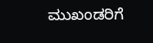ಮುಖಂಡರಿಗೆ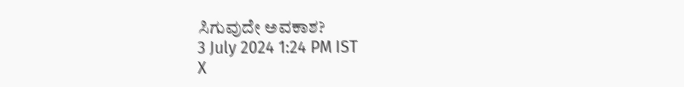ಸಿಗುವುದೇ ಅವಕಾಶ?
3 July 2024 1:24 PM IST
X